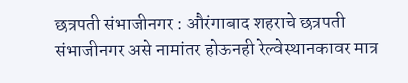छत्रपती संभाजीनगर : औरंगाबाद शहराचे छत्रपती संभाजीनगर असे नामांतर होऊनही रेल्वेस्थानकावर मात्र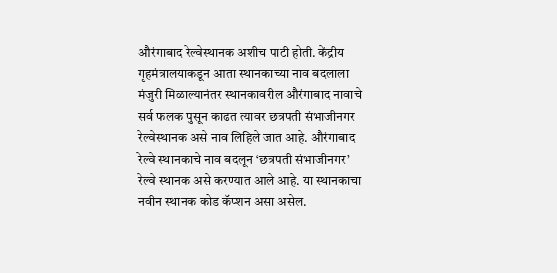औरंगाबाद रेल्वेस्थानक अशीच पाटी होती. केंद्रीय गृहमंत्रालयाकडून आता स्थानकाच्या नाव बदलाला मंजुरी मिळाल्यानंतर स्थानकावरील औरंगाबाद नावाचे सर्व फलक पुसून काढत त्यावर छत्रपती संभाजीनगर रेल्वेस्थानक असे नाव लिहिले जात आहे. औरंगाबाद रेल्वे स्थानकाचे नाव बदलून ‘छत्रपती संभाजीनगर’ रेल्वे स्थानक असे करण्यात आले आहे. या स्थानकाचा नवीन स्थानक कोड कॅप्शन असा असेल.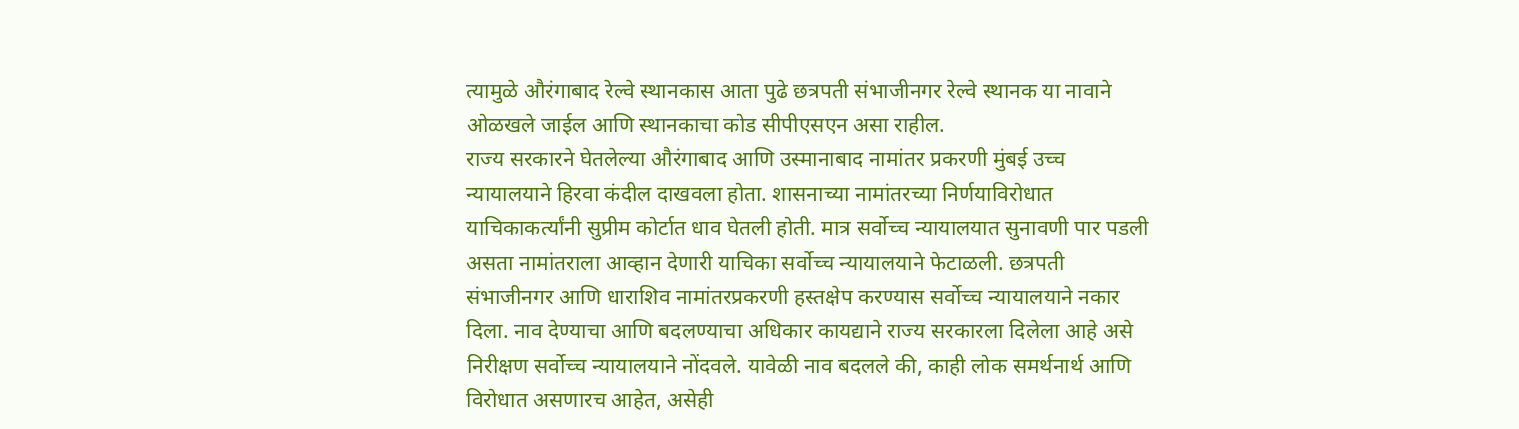त्यामुळे औरंगाबाद रेल्वे स्थानकास आता पुढे छत्रपती संभाजीनगर रेल्वे स्थानक या नावाने ओळखले जाईल आणि स्थानकाचा कोड सीपीएसएन असा राहील.
राज्य सरकारने घेतलेल्या औरंगाबाद आणि उस्मानाबाद नामांतर प्रकरणी मुंबई उच्च न्यायालयाने हिरवा कंदील दाखवला होता. शासनाच्या नामांतरच्या निर्णयाविरोधात याचिकाकर्त्यांनी सुप्रीम कोर्टात धाव घेतली होती. मात्र सर्वोच्च न्यायालयात सुनावणी पार पडली असता नामांतराला आव्हान देणारी याचिका सर्वोच्च न्यायालयाने फेटाळली. छत्रपती संभाजीनगर आणि धाराशिव नामांतरप्रकरणी हस्तक्षेप करण्यास सर्वोच्च न्यायालयाने नकार दिला. नाव देण्याचा आणि बदलण्याचा अधिकार कायद्याने राज्य सरकारला दिलेला आहे असे निरीक्षण सर्वोच्च न्यायालयाने नोंदवले. यावेळी नाव बदलले की, काही लोक समर्थनार्थ आणि विरोधात असणारच आहेत, असेही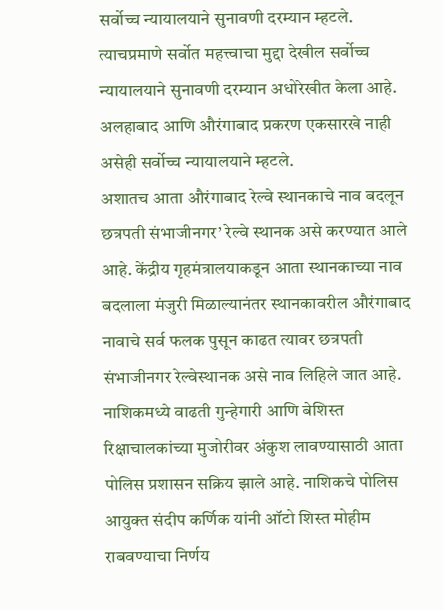सर्वोच्च न्यायालयाने सुनावणी दरम्यान म्हटले. त्याचप्रमाणे सर्वोत महत्त्वाचा मुद्दा देखील सर्वोच्च न्यायालयाने सुनावणी दरम्यान अधोरेखीत केला आहे. अलहाबाद आणि औरंगाबाद प्रकरण एकसारखे नाही असेही सर्वोच्च न्यायालयाने म्हटले.
अशातच आता औरंगाबाद रेल्वे स्थानकाचे नाव बदलून छत्रपती संभाजीनगर’ रेल्वे स्थानक असे करण्यात आले आहे. केंद्रीय गृहमंत्रालयाकडून आता स्थानकाच्या नाव बदलाला मंजुरी मिळाल्यानंतर स्थानकावरील औरंगाबाद नावाचे सर्व फलक पुसून काढत त्यावर छत्रपती संभाजीनगर रेल्वेस्थानक असे नाव लिहिले जात आहे.
नाशिकमध्ये वाढती गुन्हेगारी आणि बेशिस्त रिक्षाचालकांच्या मुजोरीवर अंकुश लावण्यासाठी आता पोलिस प्रशासन सक्रिय झाले आहे. नाशिकचे पोलिस आयुक्त संदीप कर्णिक यांनी ऑटो शिस्त मोहीम राबवण्याचा निर्णय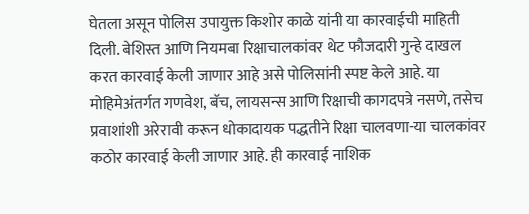घेतला असून पोलिस उपायुक्त किशोर काळे यांनी या कारवाईची माहिती दिली. बेशिस्त आणि नियमबा रिक्षाचालकांवर थेट फौजदारी गुन्हे दाखल करत कारवाई केली जाणार आहे असे पोलिसांनी स्पष्ट केले आहे. या मोहिमेअंतर्गत गणवेश, बॅच, लायसन्स आणि रिक्षाची कागदपत्रे नसणे, तसेच प्रवाशांशी अरेरावी करून धोकादायक पद्धतीने रिक्षा चालवणा-या चालकांवर कठोर कारवाई केली जाणार आहे. ही कारवाई नाशिक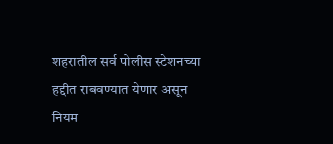शहरातील सर्व पोलीस स्टेशनच्या हद्दीत राबवण्यात येणार असून नियम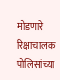मोडणारे रिक्षाचालक पोलिसांच्या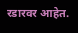रडारवर आहेत.